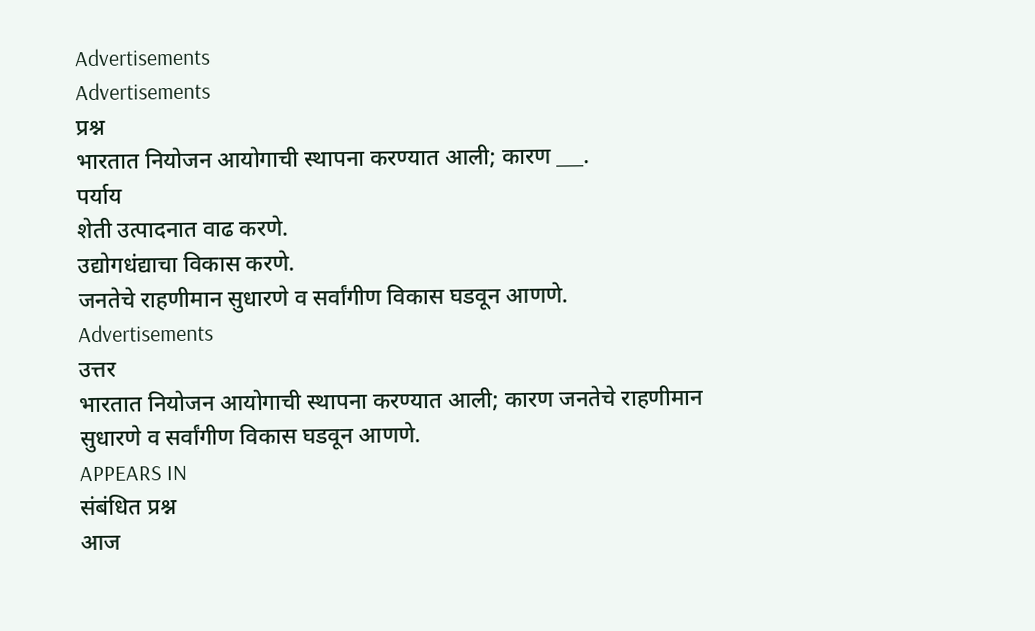Advertisements
Advertisements
प्रश्न
भारतात नियोजन आयोगाची स्थापना करण्यात आली; कारण ___.
पर्याय
शेती उत्पादनात वाढ करणे.
उद्योगधंद्याचा विकास करणे.
जनतेचे राहणीमान सुधारणे व सर्वांगीण विकास घडवून आणणे.
Advertisements
उत्तर
भारतात नियोजन आयोगाची स्थापना करण्यात आली; कारण जनतेचे राहणीमान सुधारणे व सर्वांगीण विकास घडवून आणणे.
APPEARS IN
संबंधित प्रश्न
आज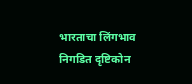भारताचा लिंगभाव निगडित दृष्टिकोन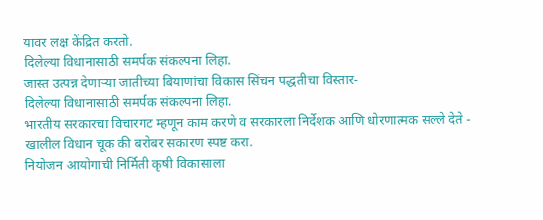यावर लक्ष केंद्रित करतो.
दिलेल्या विधानासाठी समर्पक संकल्पना लिहा.
जास्त उत्पन्न देणाऱ्या जातीच्या बियाणांचा विकास सिंचन पद्धतीचा विस्तार-
दिलेल्या विधानासाठी समर्पक संकल्पना लिहा.
भारतीय सरकारचा विचारगट म्हणून काम करणे व सरकारला निर्देशक आणि धोरणात्मक सल्ले देते -
खालील विधान चूक की बरोबर सकारण स्पष्ट करा.
नियोजन आयोगाची निर्मिती कृषी विकासाला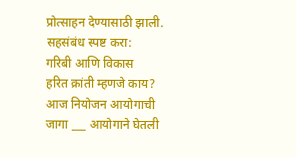प्रोत्साहन देण्यासाठी झाली.
सहसंबंध स्पष्ट करा:
गरिबी आणि विकास
हरित क्रांती म्हणजे काय?
आज नियोजन आयोगाची जागा ___ आयोगाने घेतली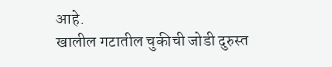आहे.
खालील गटातील चुकीची जोडी दुरुस्त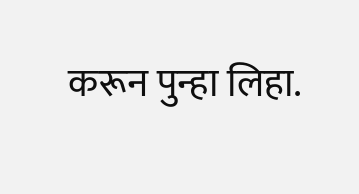करून पुन्हा लिहा.